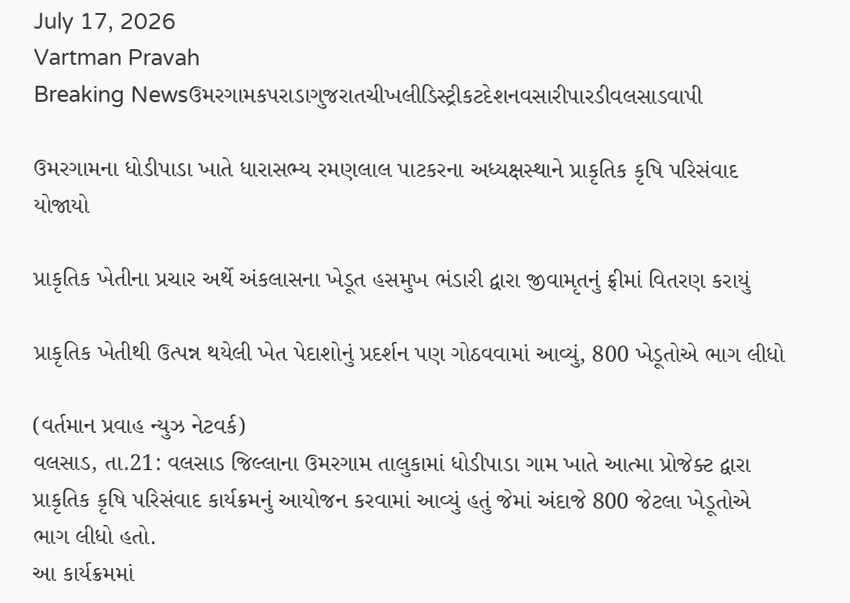July 17, 2026
Vartman Pravah
Breaking Newsઉમરગામકપરાડાગુજરાતચીખલીડિસ્ટ્રીકટદેશનવસારીપારડીવલસાડવાપી

ઉમરગામના ધોડીપાડા ખાતે ધારાસભ્‍ય રમણલાલ પાટકરના અધ્‍યક્ષસ્‍થાને પ્રાકૃતિક કૃષિ પરિસંવાદ યોજાયો

પ્રાકૃતિક ખેતીના પ્રચાર અર્થે અંકલાસના ખેડૂત હસમુખ ભંડારી દ્વારા જીવામૃતનું ફ્રીમાં વિતરણ કરાયું

પ્રાકૃતિક ખેતીથી ઉત્‍પન્ન થયેલી ખેત પેદાશોનું પ્રદર્શન પણ ગોઠવવામાં આવ્‍યું, 800 ખેડૂતોએ ભાગ લીધો

(વર્તમાન પ્રવાહ ન્‍યુઝ નેટવર્ક)
વલસાડ, તા.21: વલસાડ જિલ્લાના ઉમરગામ તાલુકામાં ધોડીપાડા ગામ ખાતે આત્‍મા પ્રોજેક્‍ટ દ્વારા પ્રાકૃતિક કૃષિ પરિસંવાદ કાર્યક્રમનું આયોજન કરવામાં આવ્‍યું હતું જેમાં અંદાજે 800 જેટલા ખેડૂતોએ ભાગ લીધો હતો.
આ કાર્યક્રમમાં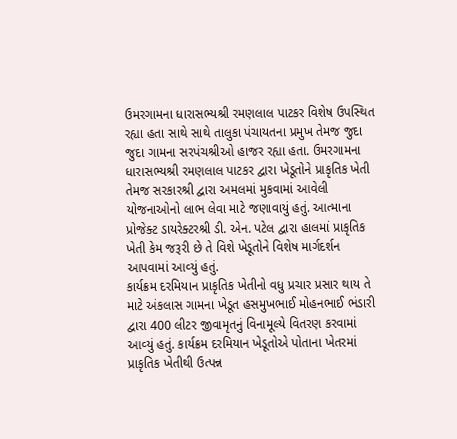ઉમરગામના ધારાસભ્‍યશ્રી રમણલાલ પાટકર વિશેષ ઉપસ્‍થિત રહ્યા હતા સાથે સાથે તાલુકા પંચાયતના પ્રમુખ તેમજ જુદા જુદા ગામના સરપંચશ્રીઓ હાજર રહ્યા હતા. ઉમરગામના ધારાસભ્‍યશ્રી રમણલાલ પાટકર દ્વારા ખેડૂતોને પ્રાકૃતિક ખેતી તેમજ સરકારશ્રી દ્વારા અમલમાં મુકવામાં આવેલી યોજનાઓનો લાભ લેવા માટે જણાવાયું હતું. આત્‍માના પ્રોજેક્‍ટ ડાયરેક્‍ટરશ્રી ડી. એન. પટેલ દ્વારા હાલમાં પ્રાકૃતિક ખેતી કેમ જરૂરી છે તે વિશે ખેડૂતોને વિશેષ માર્ગદર્શન આપવામાં આવ્‍યું હતું.
કાર્યક્રમ દરમિયાન પ્રાકૃતિક ખેતીનો વધુ પ્રચાર પ્રસાર થાય તે માટે અંકલાસ ગામના ખેડૂત હસમુખભાઈ મોહનભાઈ ભંડારી દ્વારા 400 લીટર જીવામૃતનું વિનામૂલ્‍યે વિતરણ કરવામાં આવ્‍યું હતું. કાર્યક્રમ દરમિયાન ખેડૂતોએ પોતાના ખેતરમાં પ્રાકૃતિક ખેતીથી ઉત્‍પન્ન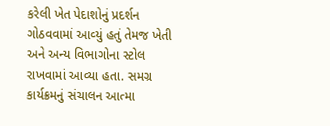કરેલી ખેત પેદાશોનું પ્રદર્શન ગોઠવવામાં આવ્‍યું હતું તેમજ ખેતી અને અન્‍ય વિભાગોના સ્‍ટોલ રાખવામાં આવ્‍યા હતા. સમગ્ર કાર્યક્રમનું સંચાલન આત્‍મા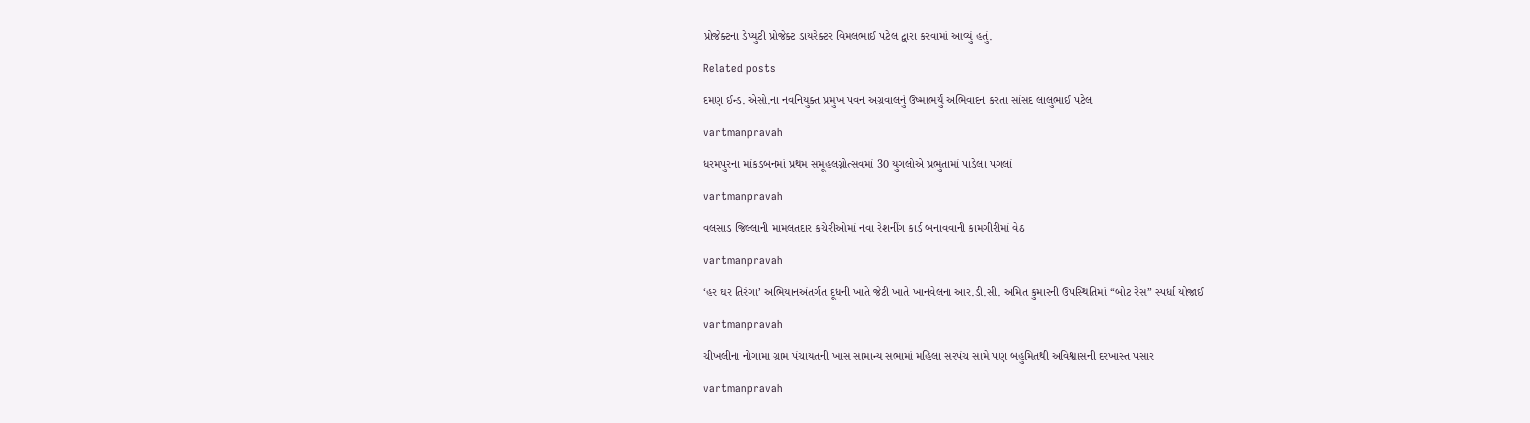પ્રોજેક્‍ટના ડેપ્‍યુટી પ્રોજેક્‍ટ ડાયરેક્‍ટર વિમલભાઈ પટેલ દ્વારા કરવામાં આવ્‍યું હતું.

Related posts

દમણ ઈન્‍ડ. એસો.ના નવનિયુક્‍ત પ્રમુખ પવન અગ્રવાલનું ઉષ્‍માભર્યું અભિવાદન કરતા સાંસદ લાલુભાઈ પટેલ

vartmanpravah

ધરમપુરના માંકડબનમાં પ્રથમ સમૂહલગ્નોત્‍સવમાં 30 યુગલોએ પ્રભુતામાં પાડેલા પગલાં

vartmanpravah

વલસાડ જિલ્લાની મામલતદાર કચેરીઓમાં નવા રેશનીંગ કાર્ડ બનાવવાની કામગીરીમાં વેઠ

vartmanpravah

‘હર ઘર તિરંગા’ અભિયાનઅંતર્ગત દૂધની ખાતે જેટી ખાતે ખાનવેલના આર.ડી.સી. અમિત કુમારની ઉપસ્‍થિતિમાં ‘‘બોટ રેસ” સ્‍પર્ધા યોજાઈ

vartmanpravah

ચીખલીના નોગામા ગ્રામ પંચાયતની ખાસ સામાન્‍ય સભામાં મહિલા સરપંચ સામે પણ બહુમિતથી અવિશ્વાસની દરખાસ્‍ત પસાર

vartmanpravah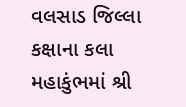વલસાડ જિલ્લા કક્ષાના કલા મહાકુંભમાં શ્રી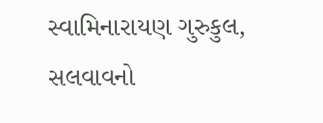સ્‍વામિનારાયણ ગુરુકુલ, સલવાવનો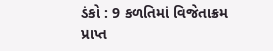ડંકો : 9 કળતિમાં વિજેતાક્રમ પ્રાપ્ત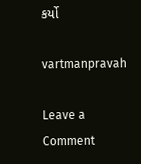કર્યો

vartmanpravah

Leave a Comment